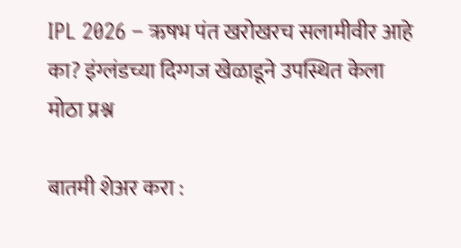IPL 2026 – ऋषभ पंत खरोखरच सलामीवीर आहे का? इंग्लंडच्या दिग्गज खेळाडूने उपस्थित केला मोठा प्रश्न

बातमी शेअर करा :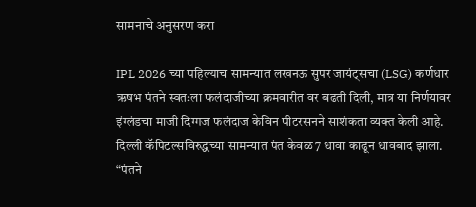सामनाचे अनुसरण करा

IPL 2026 च्या पहिल्याच सामन्यात लखनऊ सुपर जायंट्सचा (LSG) कर्णधार ऋषभ पंतने स्वतःला फलंदाजीच्या क्रमवारीत वर बढती दिली, मात्र या निर्णयावर इंग्लंडचा माजी दिग्गज फलंदाज केविन पीटरसनने साशंकता व्यक्त केली आहे. दिल्ली कॅपिटल्सविरुद्धच्या सामन्यात पंत केवळ 7 धावा काढून धावबाद झाला. “पंतने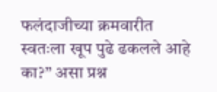फलंदाजीच्या क्रमवारीत स्वतःला खूप पुढे ढकलले आहे का?” असा प्रश्न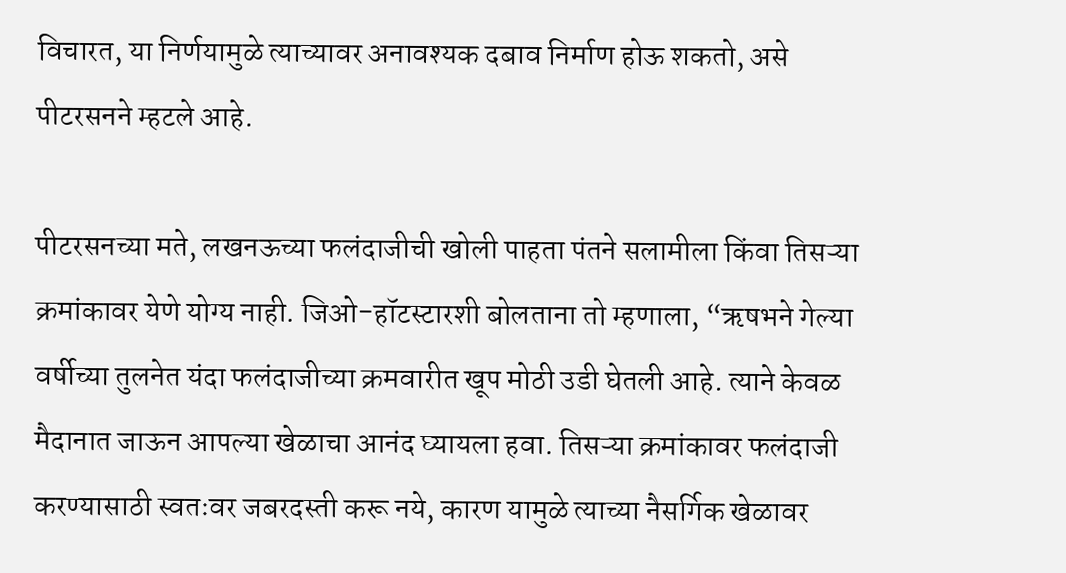विचारत, या निर्णयामुळे त्याच्यावर अनावश्यक दबाव निर्माण होऊ शकतो, असे पीटरसनने म्हटले आहे.

पीटरसनच्या मते, लखनऊच्या फलंदाजीची खोली पाहता पंतने सलामीला किंवा तिसऱ्या क्रमांकावर येणे योग्य नाही. जिओ-हॉटस्टारशी बोलताना तो म्हणाला, “ऋषभने गेल्या वर्षीच्या तुलनेत यंदा फलंदाजीच्या क्रमवारीत खूप मोठी उडी घेतली आहे. त्याने केवळ मैदानात जाऊन आपल्या खेळाचा आनंद घ्यायला हवा. तिसऱ्या क्रमांकावर फलंदाजी करण्यासाठी स्वतःवर जबरदस्ती करू नये, कारण यामुळे त्याच्या नैसर्गिक खेळावर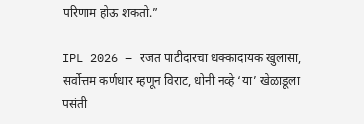परिणाम होऊ शकतो.”

IPL 2026 – रजत पाटीदारचा धक्कादायक खुलासा, सर्वोत्तम कर्णधार म्हणून विराट, धोनी नव्हे ‘या’ खेळाडूला पसंती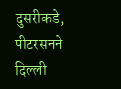दुसरीकडे, पीटरसनने दिल्ली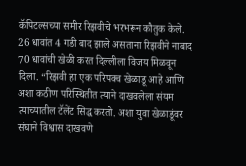कॅपिटल्सच्या समीर रिझवीचे भरभरून कौतुक केले. 26 धावांत 4 गडी बाद झाले असताना रिझवीने नाबाद 70 धावांची खेळी करत दिल्लीला विजय मिळवून दिला. “रिझवी हा एक परिपक्व खेळाडू आहे आणि अशा कठीण परिस्थितीत त्याने दाखवलेला संयम त्याच्यातील टॅलेंट सिद्ध करतो. अशा युवा खेळाडूंवर संघाने विश्वास दाखवणे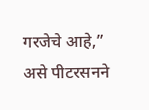गरजेचे आहे,” असे पीटरसनने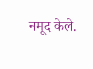नमूद केले.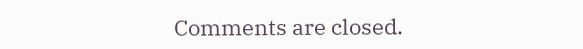Comments are closed.